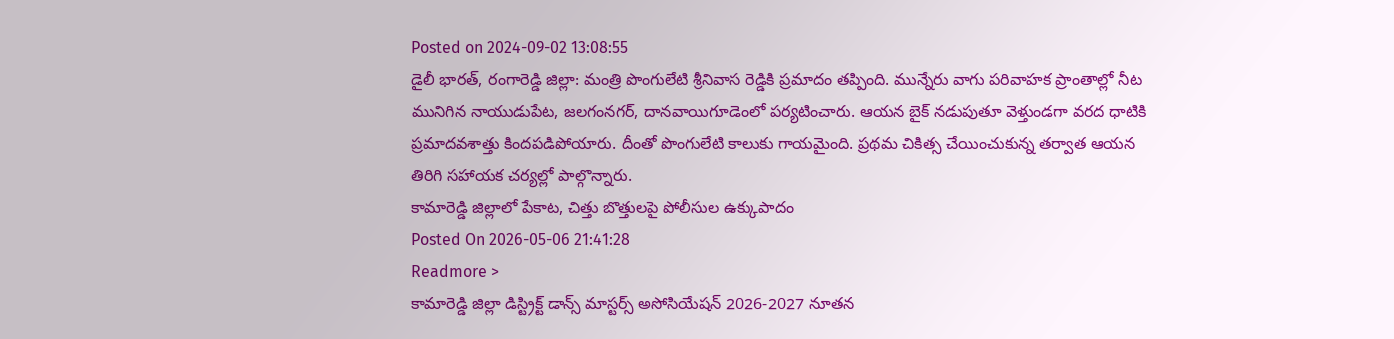Posted on 2024-09-02 13:08:55
డైలీ భారత్, రంగారెడ్డి జిల్లా: మంత్రి పొంగులేటి శ్రీనివాస రెడ్డికి ప్రమాదం తప్పింది. మున్నేరు వాగు పరివాహక ప్రాంతాల్లో నీట మునిగిన నాయుడుపేట, జలగంనగర్, దానవాయిగూడెంలో పర్యటించారు. ఆయన బైక్ నడుపుతూ వెళ్తుండగా వరద ధాటికి ప్రమాదవశాత్తు కిందపడిపోయారు. దీంతో పొంగులేటి కాలుకు గాయమైంది. ప్రథమ చికిత్స చేయించుకున్న తర్వాత ఆయన తిరిగి సహాయక చర్యల్లో పాల్గొన్నారు.
కామారెడ్డి జిల్లాలో పేకాట, చిత్తు బొత్తులపై పోలీసుల ఉక్కుపాదం
Posted On 2026-05-06 21:41:28
Readmore >
కామారెడ్డి జిల్లా డిస్ట్రిక్ట్ డాన్స్ మాస్టర్స్ అసోసియేషన్ 2026-2027 నూతన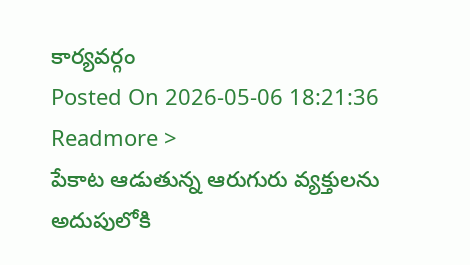కార్యవర్గం
Posted On 2026-05-06 18:21:36
Readmore >
పేకాట ఆడుతున్న ఆరుగురు వ్యక్తులను అదుపులోకి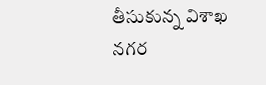తీసుకున్న విశాఖ నగర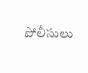పోలీసులు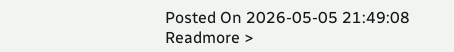Posted On 2026-05-05 21:49:08
Readmore >